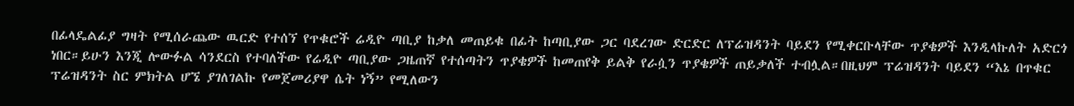በፊላዴልፊያ ግዛት የሚሰራጨው ዉርድ የተሰኘ የጥቁሮች ሬዲዮ ጣቢያ ከቃለ መጠይቁ በፊት ከጣቢያው ጋር ባደረገው ድርድር ለፕሬዝዳንት ባይደን የሚቀርቡላቸው ጥያቄዎች እንዲላኩለት አድርጎ ነበር።ይሁን እንጂ ሎውፉል ሳንደርስ የተባለችው የሬዲዮ ጣቢያው ጋዜጠኛ የተሰጣትን ጥያቄዎች ከመጠየቅ ይልቅ የራሷን ጥያቄዎች ጠይቃለች ተብሏል።በዚህም ፕሬዝዳንት ባይደን “እኔ በጥቁር ፕሬዝዳንት ስር ምክትል ሆኜ ያገለገልኩ የመጀመሪያዋ ሴት ነኝ” የሚለውን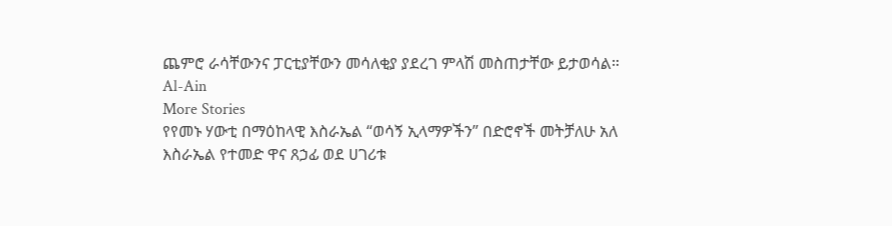ጨምሮ ራሳቸውንና ፓርቲያቸውን መሳለቂያ ያደረገ ምላሽ መስጠታቸው ይታወሳል።
Al-Ain
More Stories
የየመኑ ሃውቲ በማዕከላዊ እስራኤል “ወሳኝ ኢላማዎችን” በድሮኖች መትቻለሁ አለ
እስራኤል የተመድ ዋና ጸኃፊ ወደ ሀገሪቱ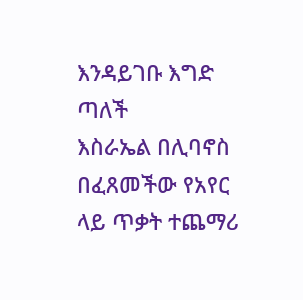እንዳይገቡ እግድ ጣለች
እስራኤል በሊባኖስ በፈጸመችው የአየር ላይ ጥቃት ተጨማሪ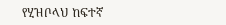የሂዝቦላህ ከፍተኛ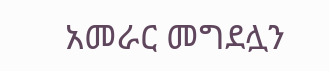አመራር መግደሏን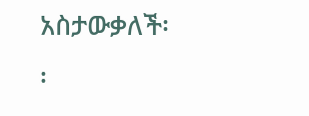አስታውቃለች፡፡